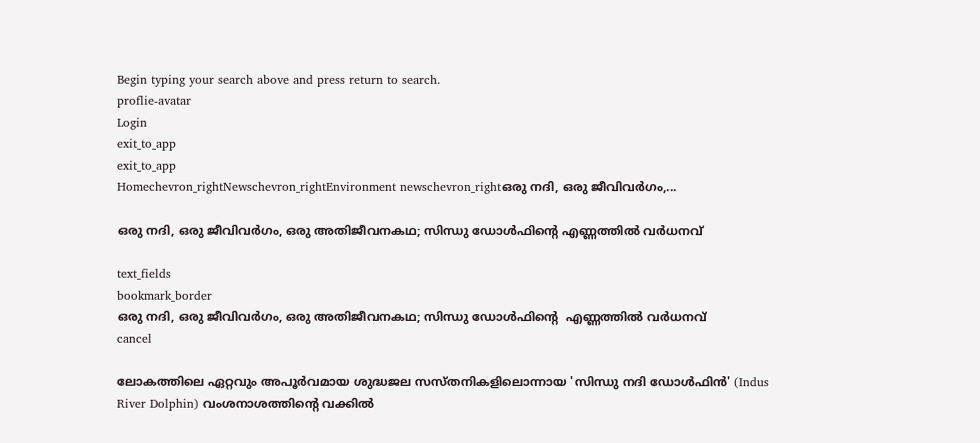Begin typing your search above and press return to search.
proflie-avatar
Login
exit_to_app
exit_to_app
Homechevron_rightNewschevron_rightEnvironment newschevron_rightഒരു നദി, ഒരു ജീവിവർഗം,...

ഒരു നദി, ഒരു ജീവിവർഗം, ഒരു അതിജീവനകഥ; സിന്ധു ഡോൾഫിന്റെ എണ്ണത്തിൽ വർധനവ്

text_fields
bookmark_border
ഒരു നദി, ഒരു ജീവിവർഗം, ഒരു അതിജീവനകഥ; സിന്ധു ഡോൾഫിന്റെ  എണ്ണത്തിൽ വർധനവ്
cancel

ലോകത്തിലെ ഏറ്റവും അപൂർവമായ ശുദ്ധജല സസ്തനികളിലൊന്നായ 'സിന്ധു നദി ഡോൾഫിൻ' (Indus River Dolphin) വംശനാശത്തിന്റെ വക്കിൽ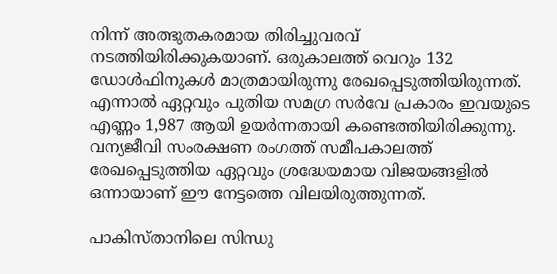നിന്ന് അത്ഭുതകരമായ തിരിച്ചുവരവ് നടത്തിയിരിക്കുകയാണ്. ഒരുകാലത്ത് വെറും 132 ഡോൾഫിനുകൾ മാത്രമായിരുന്നു രേഖപ്പെടുത്തിയിരുന്നത്. എന്നാൽ ഏറ്റവും പുതിയ സമഗ്ര സർവേ പ്രകാരം ഇവയുടെ എണ്ണം 1,987 ആയി ഉയർന്നതായി കണ്ടെത്തിയിരിക്കുന്നു. വന്യജീവി സംരക്ഷണ രംഗത്ത് സമീപകാലത്ത് രേഖപ്പെടുത്തിയ ഏറ്റവും ശ്രദ്ധേയമായ വിജയങ്ങളിൽ ഒന്നായാണ് ഈ നേട്ടത്തെ വിലയിരുത്തുന്നത്.

പാകിസ്താനിലെ സിന്ധു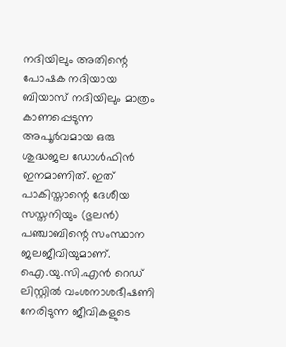നദിയിലും അതിന്റെ പോഷക നദിയായ ബിയാസ് നദിയിലും മാത്രം കാണപ്പെടുന്ന അപൂർവമായ ഒരു ശുദ്ധജല ഡോൾഫിൻ ഇനമാണിത്. ഇത് പാകിസ്താന്റെ ദേശീയ സസ്തനിയും (ഭുലൻ) പഞ്ചാബിന്റെ സംസ്ഥാന ജലജീവിയുമാണ്. ഐ.യു.സി.എൻ റെഡ് ലിസ്റ്റിൽ വംശനാശഭീഷണി നേരിടുന്ന ജീവികളുടെ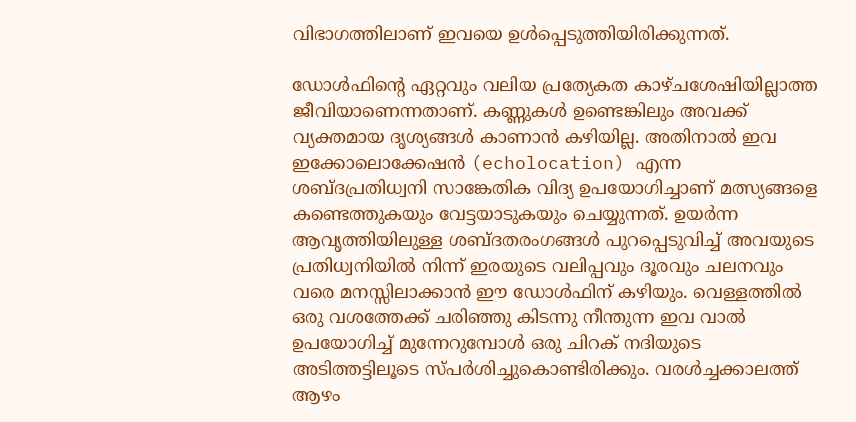വിഭാഗത്തിലാണ് ഇവയെ ഉൾപ്പെടുത്തിയിരിക്കുന്നത്.

ഡോൾഫിന്റെ ഏറ്റവും വലിയ പ്രത്യേകത കാഴ്ചശേഷിയില്ലാത്ത ജീവിയാണെന്നതാണ്. കണ്ണുകൾ ഉണ്ടെങ്കിലും അവക്ക് വ്യക്തമായ ദൃശ്യങ്ങൾ കാണാൻ കഴിയില്ല. അതിനാൽ ഇവ ഇക്കോലൊക്കേഷൻ (echolocation) എന്ന ശബ്ദപ്രതിധ്വനി സാങ്കേതിക വിദ്യ ഉപയോഗിച്ചാണ് മത്സ്യങ്ങളെ കണ്ടെത്തുകയും വേട്ടയാടുകയും ചെയ്യുന്നത്. ഉയർന്ന ആവൃത്തിയിലുള്ള ശബ്ദതരംഗങ്ങൾ പുറപ്പെടുവിച്ച് അവയുടെ പ്രതിധ്വനിയിൽ നിന്ന് ഇരയുടെ വലിപ്പവും ദൂരവും ചലനവും വരെ മനസ്സിലാക്കാൻ ഈ ഡോൾഫിന് കഴിയും. വെള്ളത്തിൽ ഒരു വശത്തേക്ക് ചരിഞ്ഞു കിടന്നു നീന്തുന്ന ഇവ വാൽ ഉപയോഗിച്ച് മുന്നേറുമ്പോൾ ഒരു ചിറക് നദിയുടെ അടിത്തട്ടിലൂടെ സ്പർശിച്ചുകൊണ്ടിരിക്കും. വരൾച്ചക്കാലത്ത് ആഴം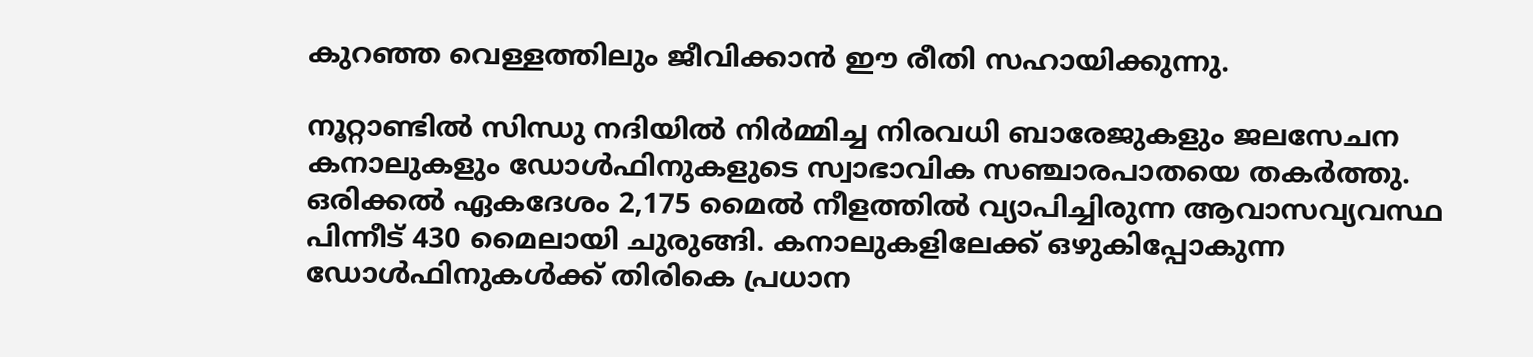കുറഞ്ഞ വെള്ളത്തിലും ജീവിക്കാൻ ഈ രീതി സഹായിക്കുന്നു.

നൂറ്റാണ്ടിൽ സിന്ധു നദിയിൽ നിർമ്മിച്ച നിരവധി ബാരേജുകളും ജലസേചന കനാലുകളും ഡോൾഫിനുകളുടെ സ്വാഭാവിക സഞ്ചാരപാതയെ തകർത്തു. ഒരിക്കൽ ഏകദേശം 2,175 മൈൽ നീളത്തിൽ വ്യാപിച്ചിരുന്ന ആവാസവ്യവസ്ഥ പിന്നീട് 430 മൈലായി ചുരുങ്ങി. കനാലുകളിലേക്ക് ഒഴുകിപ്പോകുന്ന ഡോൾഫിനുകൾക്ക് തിരികെ പ്രധാന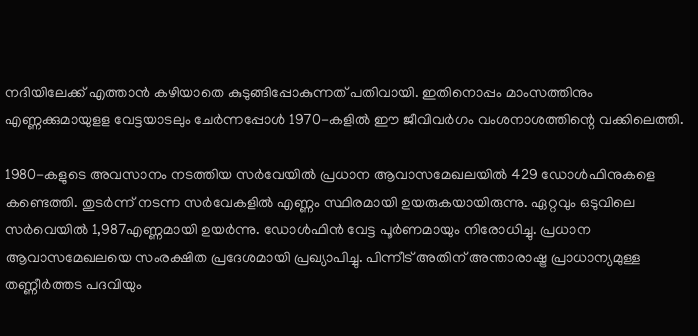നദിയിലേക്ക് എത്താൻ കഴിയാതെ കുടുങ്ങിപ്പോകുന്നത് പതിവായി. ഇതിനൊപ്പം മാംസത്തിനും എണ്ണക്കുമായുളള വേട്ടയാടലും ചേർന്നപ്പോൾ 1970-കളിൽ ഈ ജീവിവർഗം വംശനാശത്തിന്റെ വക്കിലെത്തി.

1980-കളുടെ അവസാനം നടത്തിയ സർവേയിൽ പ്രധാന ആവാസമേഖലയിൽ 429 ഡോൾഫിനുകളെ കണ്ടെത്തി. തുടർന്ന് നടന്ന സർവേകളിൽ എണ്ണം സ്ഥിരമായി ഉയരുകയായിരുന്നു. ഏറ്റവും ഒടുവിലെ സർവെയിൽ 1,987എണ്ണമായി ഉയർന്നു. ഡോൾഫിൻ വേട്ട പൂർണമായും നിരോധിച്ചു. പ്രധാന ആവാസമേഖലയെ സംരക്ഷിത പ്രദേശമായി പ്രഖ്യാപിച്ചു. പിന്നീട് അതിന് അന്താരാഷ്ട്ര പ്രാധാന്യമുള്ള തണ്ണീർത്തട പദവിയും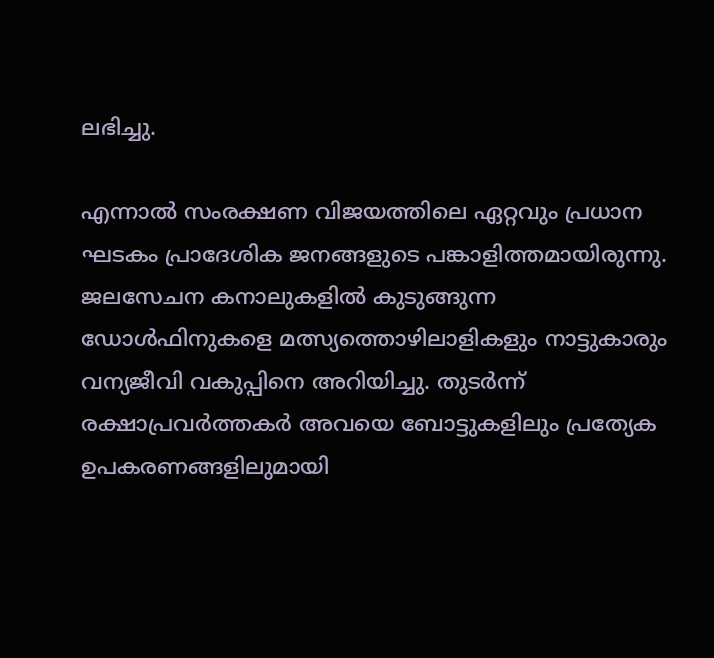ലഭിച്ചു.

എന്നാൽ സംരക്ഷണ വിജയത്തിലെ ഏറ്റവും പ്രധാന ഘടകം പ്രാദേശിക ജനങ്ങളുടെ പങ്കാളിത്തമായിരുന്നു. ജലസേചന കനാലുകളിൽ കുടുങ്ങുന്ന ഡോൾഫിനുകളെ മത്സ്യത്തൊഴിലാളികളും നാട്ടുകാരും വന്യജീവി വകുപ്പിനെ അറിയിച്ചു. തുടർന്ന് രക്ഷാപ്രവർത്തകർ അവയെ ബോട്ടുകളിലും പ്രത്യേക ഉപകരണങ്ങളിലുമായി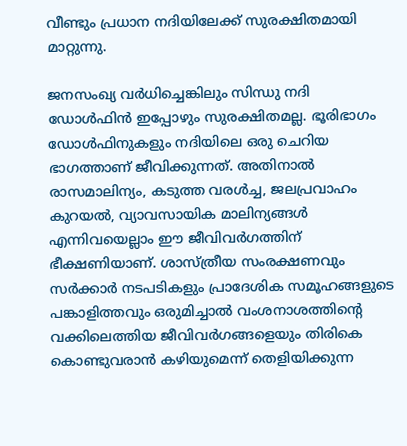വീണ്ടും പ്രധാന നദിയിലേക്ക് സുരക്ഷിതമായി മാറ്റുന്നു.

ജനസംഖ്യ വർധിച്ചെങ്കിലും സിന്ധു നദി ഡോൾഫിൻ ഇപ്പോഴും സുരക്ഷിതമല്ല. ഭൂരിഭാഗം ഡോൾഫിനുകളും നദിയിലെ ഒരു ചെറിയ ഭാഗത്താണ് ജീവിക്കുന്നത്. അതിനാൽ രാസമാലിന്യം, കടുത്ത വരൾച്ച, ജലപ്രവാഹം കുറയൽ, വ്യാവസായിക മാലിന്യങ്ങൾ എന്നിവയെല്ലാം ഈ ജീവിവർഗത്തിന് ഭീക്ഷണിയാണ്. ശാസ്ത്രീയ സംരക്ഷണവും സർക്കാർ നടപടികളും പ്രാദേശിക സമൂഹങ്ങളുടെ പങ്കാളിത്തവും ഒരുമിച്ചാൽ വംശനാശത്തിന്റെ വക്കിലെത്തിയ ജീവിവർഗങ്ങളെയും തിരികെ കൊണ്ടുവരാൻ കഴിയുമെന്ന് തെളിയിക്കുന്ന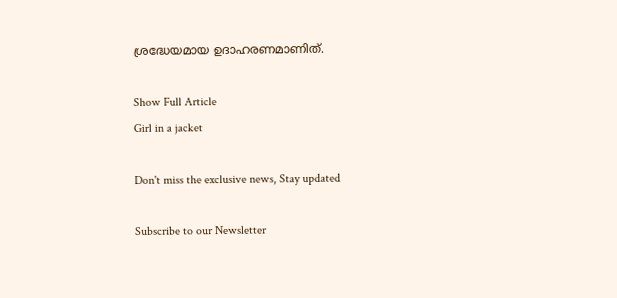ശ്രദ്ധേയമായ ഉദാഹരണമാണിത്.

Show Full Article
Girl in a jacket

Don't miss the exclusive news, Stay updated

Subscribe to our Newsletter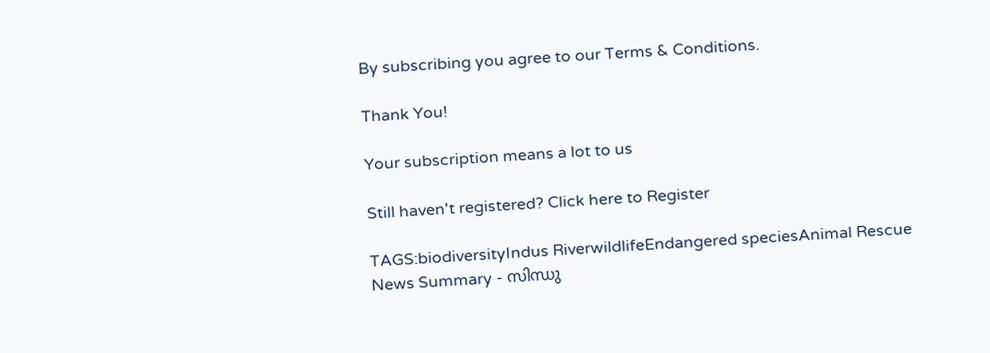By subscribing you agree to our Terms & Conditions.

Thank You!

Your subscription means a lot to us

Still haven't registered? Click here to Register

TAGS:biodiversityIndus RiverwildlifeEndangered speciesAnimal Rescue
News Summary - സിന്ധു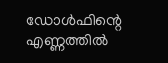ഡോൾഫിന്റെ എണ്ണത്തിൽ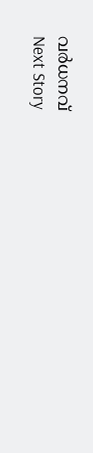വർധനവ്
Next Story